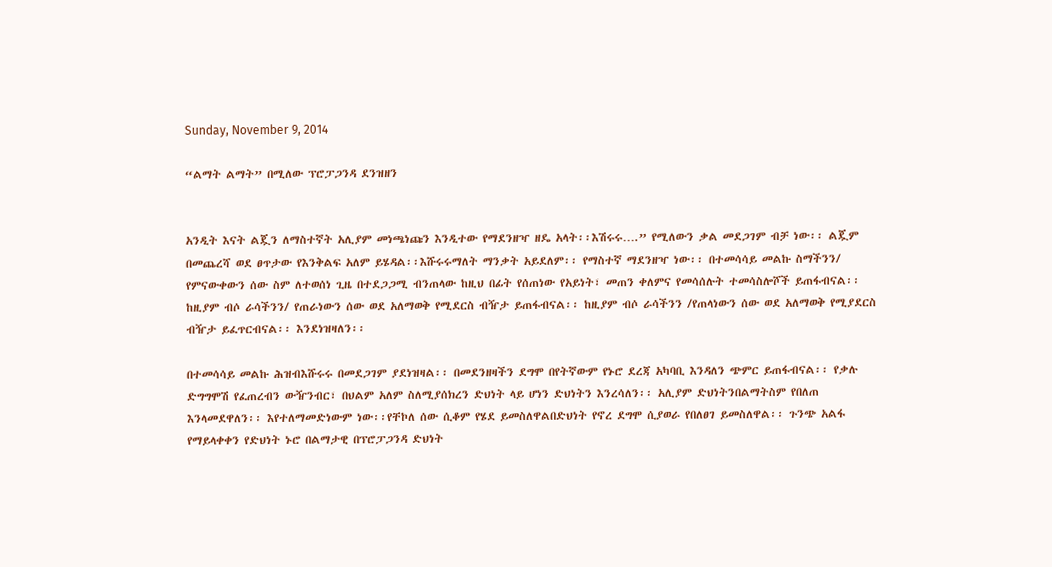Sunday, November 9, 2014

“ልማት ልማት” በሚለው ፕሮፓጋንዳ ደንዝዘን


አንዲት እናት ልጇን ለማስተኛት አሊያም መነጫነጩን እንዲተው የማደንዘዣ ዘዴ አላት፡፡እሽሩሩ….” የሚለውን ቃል መደጋገም ብቻ ነው፡፡ ልጇም በመጨረሻ ወደ ፀጥታው የእንቅልፍ አለም ይሄዳል፡፡እሹሩሩማለት ማንቃት አይደለም፡፡ የማስተኛ ማደንዘዣ ነው፡፡ በተመሳሳይ መልኩ ስማችንን/ የምናውቀውን ሰው ስም ለተወሰነ ጊዜ በተደጋጋሚ ብንጠላው ከዚህ በፊት የሰጠነው የአይነት፣ መጠን ቀለምና የመሳሰሉት ተመሳስሎሾች ይጠፋብናል፡፡ ከዚያም ብሶ ራሳችንን/ የጠራነውን ሰው ወደ አለማወቅ የሚደርስ ብዥታ ይጠፋብናል፡፡ ከዚያም ብሶ ራሳችንን /የጠላነውን ሰው ወደ አለማወቅ የሚያደርስ ብዥታ ይፈጥርብናል፡፡ እንደነዝዛለን፡፡

በተመሳሳይ መልኩ ሕዝብእሹሩሩ በመደጋገም ያደነዝዛል፡፡ በመደንዘዛችን ደግሞ በየትኛውም የኑሮ ደረጃ አካባቢ እንዳለን ጭምር ይጠፋብናል፡፡ የቃሉ ድግግሞሽ የፈጠረብን ውዥንብር፣ በህልም አለም ስለሚያሰክረን ድህነት ላይ ሆነን ድህነትን እንረሳለን፡፡ አሊያም ድህነትንበልማትስም የበለጠ እንላመደዋለን፡፡ እየተለማመድነውም ነው፡፡የቸኮለ ሰው ሲቆም የሄደ ይመስለዋልበድህነት የኖረ ደግሞ ሲያወራ የበለፀገ ይመስለዋል፡፡ ጉንጭ አልፋ የማይላቀቀን የድህነት ኑሮ በልማታዊ በፕሮፓጋንዳ ድህነት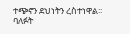ተጭኖን ደህነትን ረስተነዋል፡፡ባለፉት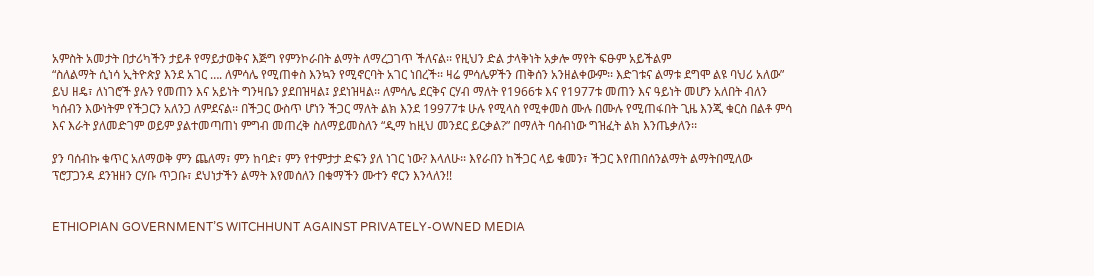አምስት አመታት በታሪካችን ታይቶ የማይታወቅና እጅግ የምንኮራበት ልማት ለማረጋገጥ ችለናል፡፡ የዚህን ድል ታላቅነት አቃሎ ማየት ፍፁም አይችልም
“ስለልማት ሲነሳ ኢትዮጵያ እንደ አገር …. ለምሳሌ የሚጠቀስ እንኳን የሚኖርባት አገር ነበረች፡፡ ዛሬ ምሳሌዎችን ጠቅሰን አንዘልቀውም፡፡ እድገቱና ልማቱ ደግሞ ልዩ ባህሪ አለው” ይህ ዘዴ፣ ለነገሮች ያሉን የመጠን እና አይነት ግንዛቤን ያደበዝዛል፤ ያደነዝዛል፡፡ ለምሳሌ ደርቅና ርሃብ ማለት የ1966ቱ እና የ1977ቱ መጠን እና ዓይነት መሆን አለበት ብለን ካሰብን እውነትም የችጋርን አለንጋ ለምደናል፡፡ በችጋር ውስጥ ሆነን ችጋር ማለት ልክ እንደ 19977ቱ ሁሉ የሚላስ የሚቀመስ ሙሉ በሙሉ የሚጠፋበት ጊዜ እንጂ ቁርስ በልቶ ምሳ እና እራት ያለመድገም ወይም ያልተመጣጠነ ምግብ መጠረቅ ስለማይመስለን “ዲማ ከዚህ መንደር ይርቃል?” በማለት ባሰብነው ግዝፈት ልክ እንጤቃለን፡፡

ያን ባሰብኩ ቁጥር አለማወቅ ምን ጨለማ፣ ምን ከባድ፣ ምን የተምታታ ድፍን ያለ ነገር ነው? እላለሁ፡፡ እየራበን ከችጋር ላይ ቁመን፣ ችጋር እየጠበሰንልማት ልማትበሚለው ፕሮፓጋንዳ ደንዝዘን ርሃቡ ጥጋቡ፣ ደህነታችን ልማት እየመሰለን በቁማችን ሙተን ኖርን እንላለን!!


ETHIOPIAN GOVERNMENT’S WITCHHUNT AGAINST PRIVATELY-OWNED MEDIA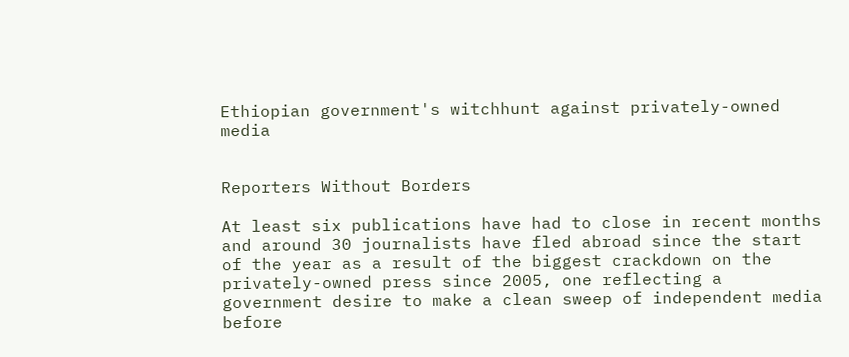Ethiopian government's witchhunt against privately-owned media


Reporters Without Borders

At least six publications have had to close in recent months and around 30 journalists have fled abroad since the start of the year as a result of the biggest crackdown on the privately-owned press since 2005, one reflecting a government desire to make a clean sweep of independent media before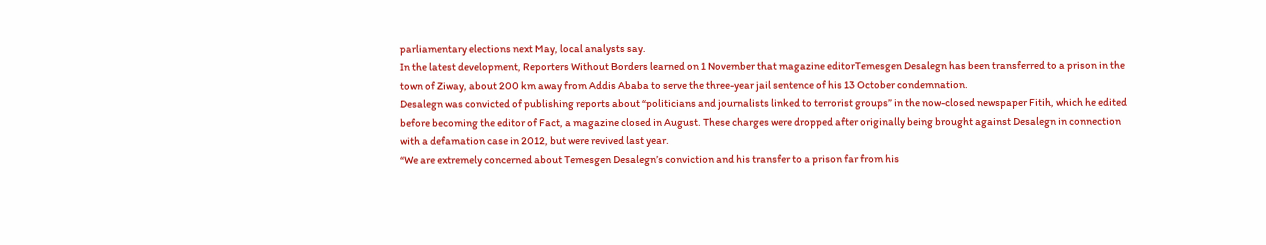parliamentary elections next May, local analysts say.
In the latest development, Reporters Without Borders learned on 1 November that magazine editorTemesgen Desalegn has been transferred to a prison in the town of Ziway, about 200 km away from Addis Ababa to serve the three-year jail sentence of his 13 October condemnation.
Desalegn was convicted of publishing reports about “politicians and journalists linked to terrorist groups” in the now-closed newspaper Fitih, which he edited before becoming the editor of Fact, a magazine closed in August. These charges were dropped after originally being brought against Desalegn in connection with a defamation case in 2012, but were revived last year.
“We are extremely concerned about Temesgen Desalegn’s conviction and his transfer to a prison far from his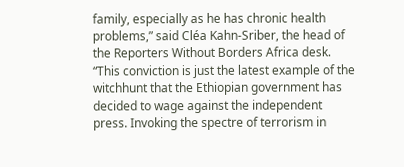family, especially as he has chronic health problems,” said Cléa Kahn-Sriber, the head of the Reporters Without Borders Africa desk.
“This conviction is just the latest example of the witchhunt that the Ethiopian government has decided to wage against the independent press. Invoking the spectre of terrorism in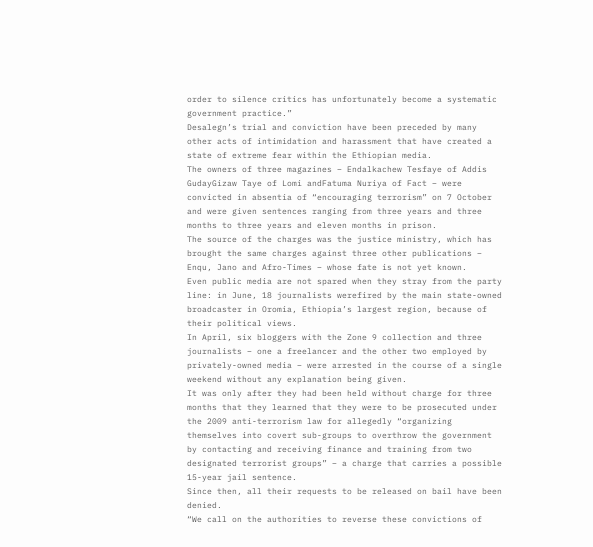order to silence critics has unfortunately become a systematic government practice.”
Desalegn’s trial and conviction have been preceded by many other acts of intimidation and harassment that have created a state of extreme fear within the Ethiopian media.
The owners of three magazines – Endalkachew Tesfaye of Addis GudayGizaw Taye of Lomi andFatuma Nuriya of Fact – were convicted in absentia of “encouraging terrorism” on 7 October and were given sentences ranging from three years and three months to three years and eleven months in prison.
The source of the charges was the justice ministry, which has brought the same charges against three other publications – Enqu, Jano and Afro-Times – whose fate is not yet known.
Even public media are not spared when they stray from the party line: in June, 18 journalists werefired by the main state-owned broadcaster in Oromia, Ethiopia’s largest region, because of their political views.
In April, six bloggers with the Zone 9 collection and three journalists – one a freelancer and the other two employed by privately-owned media – were arrested in the course of a single weekend without any explanation being given.
It was only after they had been held without charge for three months that they learned that they were to be prosecuted under the 2009 anti-terrorism law for allegedly “organizing themselves into covert sub-groups to overthrow the government by contacting and receiving finance and training from two designated terrorist groups” – a charge that carries a possible 15-year jail sentence.
Since then, all their requests to be released on bail have been denied.
“We call on the authorities to reverse these convictions of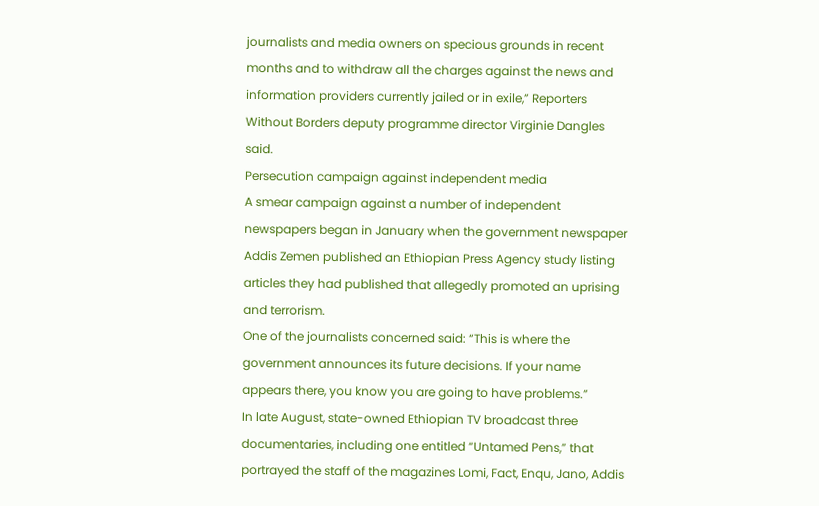journalists and media owners on specious grounds in recent months and to withdraw all the charges against the news and information providers currently jailed or in exile,” Reporters Without Borders deputy programme director Virginie Dangles said.
Persecution campaign against independent media
A smear campaign against a number of independent newspapers began in January when the government newspaper Addis Zemen published an Ethiopian Press Agency study listing articles they had published that allegedly promoted an uprising and terrorism.
One of the journalists concerned said: “This is where the government announces its future decisions. If your name appears there, you know you are going to have problems.”
In late August, state-owned Ethiopian TV broadcast three documentaries, including one entitled “Untamed Pens,” that portrayed the staff of the magazines Lomi, Fact, Enqu, Jano, Addis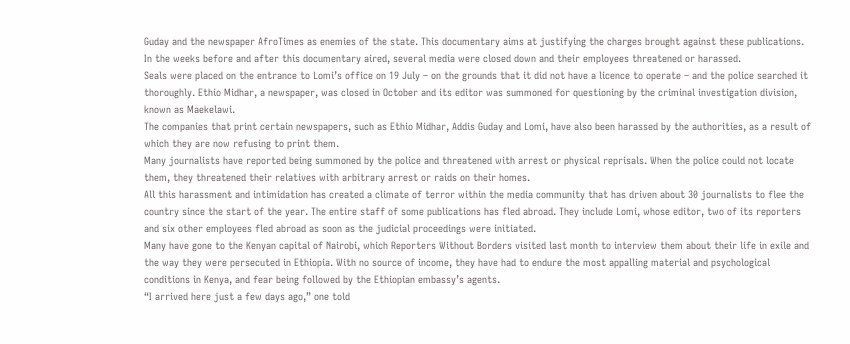Guday and the newspaper AfroTimes as enemies of the state. This documentary aims at justifying the charges brought against these publications.
In the weeks before and after this documentary aired, several media were closed down and their employees threatened or harassed.
Seals were placed on the entrance to Lomi’s office on 19 July – on the grounds that it did not have a licence to operate – and the police searched it thoroughly. Ethio Midhar, a newspaper, was closed in October and its editor was summoned for questioning by the criminal investigation division, known as Maekelawi.
The companies that print certain newspapers, such as Ethio Midhar, Addis Guday and Lomi, have also been harassed by the authorities, as a result of which they are now refusing to print them.
Many journalists have reported being summoned by the police and threatened with arrest or physical reprisals. When the police could not locate them, they threatened their relatives with arbitrary arrest or raids on their homes.
All this harassment and intimidation has created a climate of terror within the media community that has driven about 30 journalists to flee the country since the start of the year. The entire staff of some publications has fled abroad. They include Lomi, whose editor, two of its reporters and six other employees fled abroad as soon as the judicial proceedings were initiated.
Many have gone to the Kenyan capital of Nairobi, which Reporters Without Borders visited last month to interview them about their life in exile and the way they were persecuted in Ethiopia. With no source of income, they have had to endure the most appalling material and psychological conditions in Kenya, and fear being followed by the Ethiopian embassy’s agents.
“I arrived here just a few days ago,” one told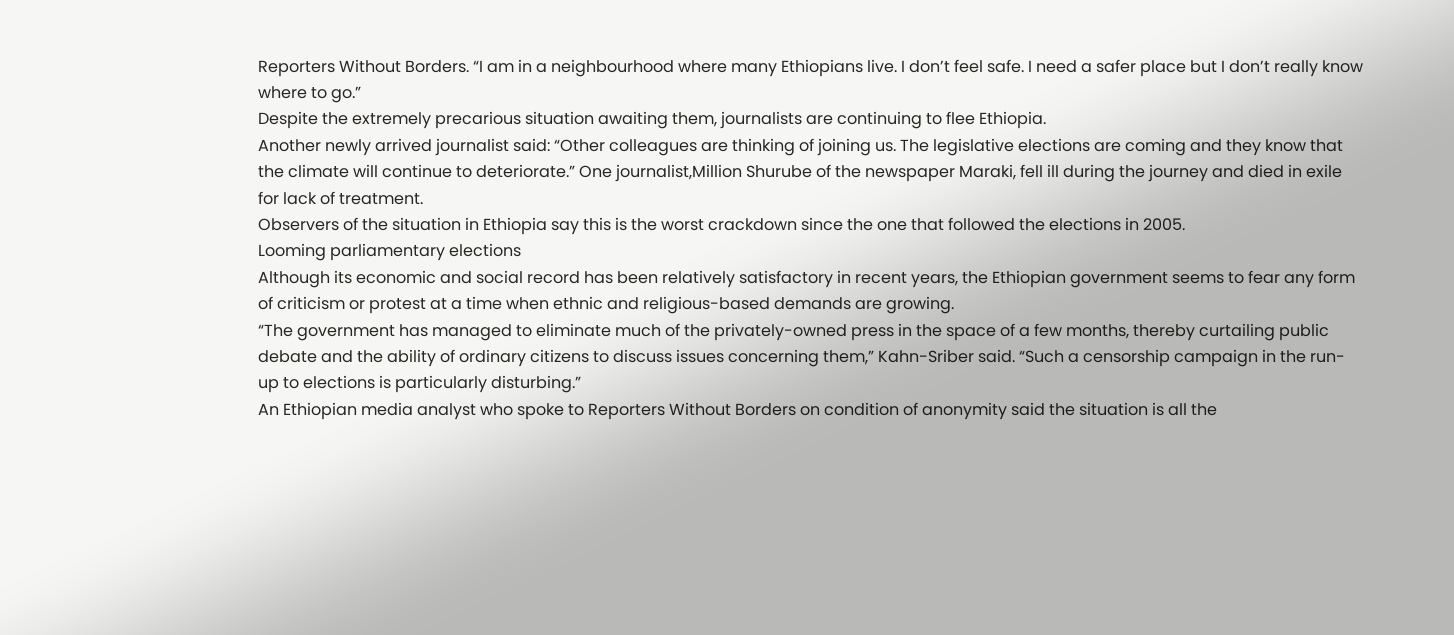Reporters Without Borders. “I am in a neighbourhood where many Ethiopians live. I don’t feel safe. I need a safer place but I don’t really know where to go.”
Despite the extremely precarious situation awaiting them, journalists are continuing to flee Ethiopia.
Another newly arrived journalist said: “Other colleagues are thinking of joining us. The legislative elections are coming and they know that the climate will continue to deteriorate.” One journalist,Million Shurube of the newspaper Maraki, fell ill during the journey and died in exile for lack of treatment.
Observers of the situation in Ethiopia say this is the worst crackdown since the one that followed the elections in 2005.
Looming parliamentary elections
Although its economic and social record has been relatively satisfactory in recent years, the Ethiopian government seems to fear any form of criticism or protest at a time when ethnic and religious-based demands are growing.
“The government has managed to eliminate much of the privately-owned press in the space of a few months, thereby curtailing public debate and the ability of ordinary citizens to discuss issues concerning them,” Kahn-Sriber said. “Such a censorship campaign in the run-up to elections is particularly disturbing.”
An Ethiopian media analyst who spoke to Reporters Without Borders on condition of anonymity said the situation is all the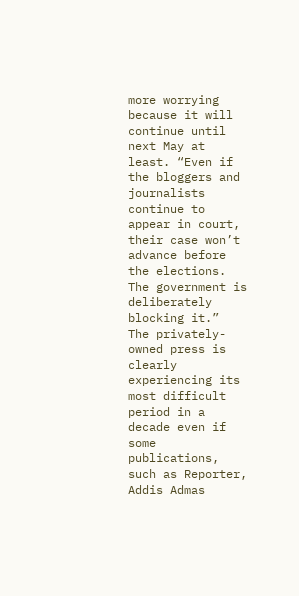more worrying because it will continue until next May at least. “Even if the bloggers and journalists continue to appear in court, their case won’t advance before the elections. The government is deliberately blocking it.”
The privately-owned press is clearly experiencing its most difficult period in a decade even if some publications, such as Reporter, Addis Admas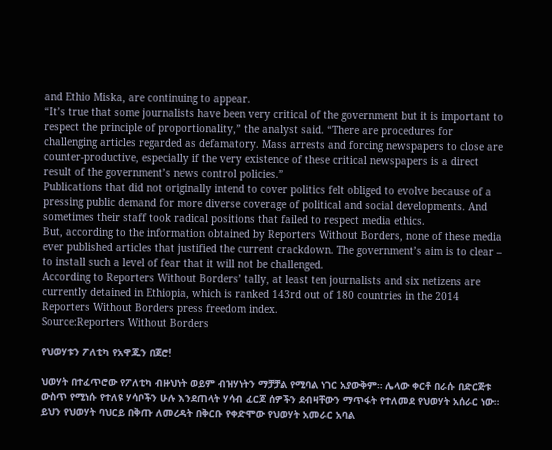and Ethio Miska, are continuing to appear.
“It’s true that some journalists have been very critical of the government but it is important to respect the principle of proportionality,” the analyst said. “There are procedures for challenging articles regarded as defamatory. Mass arrests and forcing newspapers to close are counter-productive, especially if the very existence of these critical newspapers is a direct result of the government’s news control policies.”
Publications that did not originally intend to cover politics felt obliged to evolve because of a pressing public demand for more diverse coverage of political and social developments. And sometimes their staff took radical positions that failed to respect media ethics.
But, according to the information obtained by Reporters Without Borders, none of these media ever published articles that justified the current crackdown. The government’s aim is to clear – to install such a level of fear that it will not be challenged.
According to Reporters Without Borders’ tally, at least ten journalists and six netizens are currently detained in Ethiopia, which is ranked 143rd out of 180 countries in the 2014 Reporters Without Borders press freedom index.
Source:Reporters Without Borders

የህወሃቱን ፖለቲካ የአዋጁን በጀሮ!

ህወሃት በተፈጥሮው የፖለቲካ ብዙህነት ወይም ብዝሃነትን ማቻቻል የሚባል ነገር አያውቅም። ሌላው ቀርቶ በራሱ በድርጅቱ ውስጥ የሚነሱ የተለዩ ሃሳቦችን ሁሉ እንደጠላት ሃሳብ ፈርጆ ሰዎችን ደብዛቸውን ማጥፋት የተለመደ የህወሃት አሰራር ነው። ይህን የህወሃት ባህርይ በቅጡ ለመረዳት በቅርቡ የቀድሞው የህወሃት አመራር አባል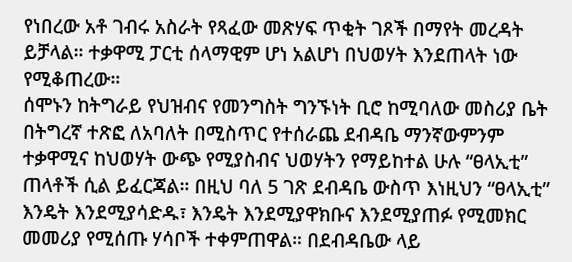የነበረው አቶ ገብሩ አስራት የጻፈው መጽሃፍ ጥቂት ገጾች በማየት መረዳት ይቻላል። ተቃዋሚ ፓርቲ ሰላማዊም ሆነ አልሆነ በህወሃት እንደጠላት ነው የሚቆጠረው።
ሰሞኑን ከትግራይ የህዝብና የመንግስት ግንኙነት ቢሮ ከሚባለው መስሪያ ቤት በትግረኛ ተጽፎ ለአባለት በሚስጥር የተሰራጨ ደብዳቤ ማንኛውምንም ተቃዋሚና ከህወሃት ውጭ የሚያስብና ህወሃትን የማይከተል ሁሉ “ፀላኢቲ” ጠላቶች ሲል ይፈርጃል። በዚህ ባለ 5 ገጽ ደብዳቤ ውስጥ እነዚህን “ፀላኢቲ” እንዴት እንደሚያሳድዱ፣ እንዴት እንደሚያዋክቡና እንደሚያጠፉ የሚመክር መመሪያ የሚሰጡ ሃሳቦች ተቀምጠዋል። በደብዳቤው ላይ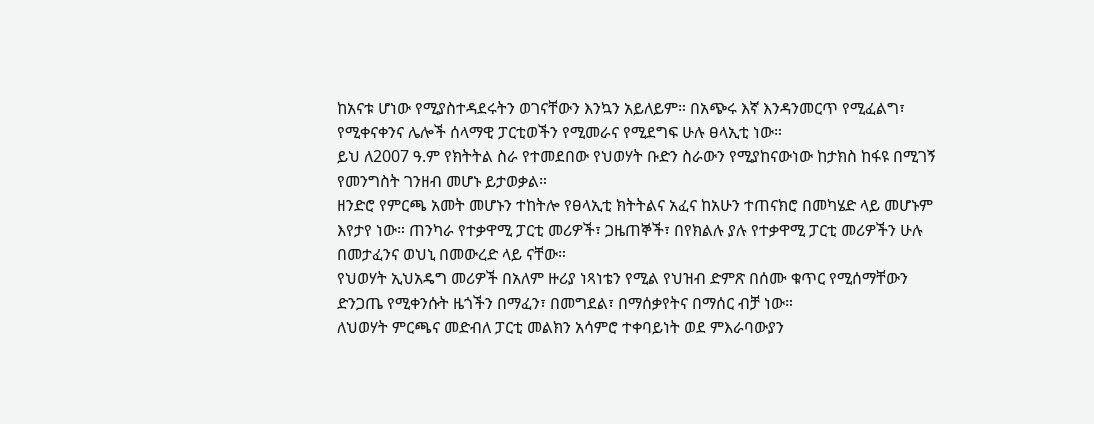ከአናቱ ሆነው የሚያስተዳደሩትን ወገናቸውን እንኳን አይለይም። በአጭሩ እኛ እንዳንመርጥ የሚፈልግ፣ የሚቀናቀንና ሌሎች ሰላማዊ ፓርቲወችን የሚመራና የሚደግፍ ሁሉ ፀላኢቲ ነው።
ይህ ለ2007 ዓ.ም የክትትል ስራ የተመደበው የህወሃት ቡድን ስራውን የሚያከናውነው ከታክስ ከፋዩ በሚገኝ የመንግስት ገንዘብ መሆኑ ይታወቃል።
ዘንድሮ የምርጫ አመት መሆኑን ተከትሎ የፀላኢቲ ክትትልና አፈና ከአሁን ተጠናክሮ በመካሄድ ላይ መሆኑም እየታየ ነው። ጠንካራ የተቃዋሚ ፓርቲ መሪዎች፣ ጋዜጠኞች፣ በየክልሉ ያሉ የተቃዋሚ ፓርቲ መሪዎችን ሁሉ በመታፈንና ወህኒ በመውረድ ላይ ናቸው።
የህወሃት ኢህአዴግ መሪዎች በአለም ዙሪያ ነጻነቴን የሚል የህዝብ ድምጽ በሰሙ ቁጥር የሚሰማቸውን ድንጋጤ የሚቀንሱት ዜጎችን በማፈን፣ በመግደል፣ በማሰቃየትና በማሰር ብቻ ነው።
ለህወሃት ምርጫና መድብለ ፓርቲ መልክን አሳምሮ ተቀባይነት ወደ ምእራባውያን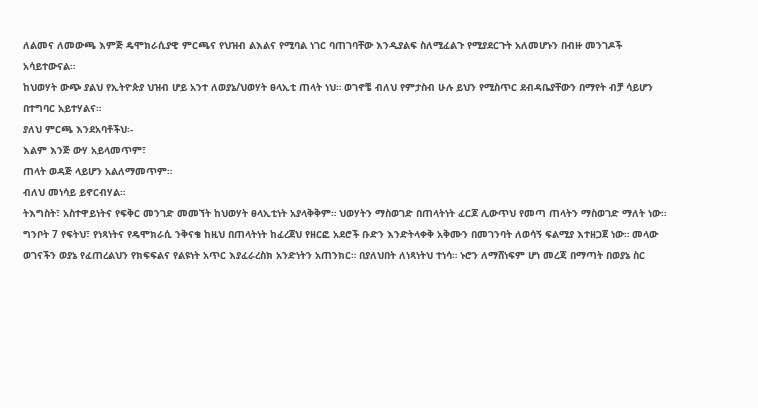ለልመና ለመውጫ እምጅ ዴሞክራሲያዊ ምርጫና የህዝብ ልእልና የሚባል ነገር ባጠገባቸው እንዲያልፍ ስለሚፈልጉ የሚያደርጉት አለመሆኑን በብዙ መንገዶች አሳይተውናል።
ከህወሃት ውጭ ያልህ የኢትዮጵያ ህዝብ ሆይ አንተ ለወያኔ/ህወሃት ፀላኢቲ ጠላት ነህ። ወገኖቼ ብለህ የምታስብ ሁሉ ይህን የሚስጥር ደብዳቤያቸውን በማየት ብቻ ሳይሆን በተግባር አይተሃልና።
ያለህ ምርጫ እንደአባቶችህ፡-
እልም እንጅ ውሃ አይላመጥም፣
ጠላት ወዳጅ ላይሆን አልለማመጥም።
ብለህ መነሳይ ይኖርብሃል።
ትእግስት፣ አስተዋይነትና የፍቅር መንገድ መመኘት ከህወሃት ፀላኢቲነት አያላቅቅም። ህወሃትን ማስወገድ በጠላትነት ፈርጆ ሊውጥህ የመጣ ጠላትን ማስወገድ ማለት ነው።
ግንቦት 7 የፍትህ፣ የነጻነትና የዴሞክራሲ ንቅናቄ ከዚህ በጠላትነት ከፈረጀህ የዘርፎ አደሮች ቡድን እንድትላቀቅ አቅሙን በመገንባት ለወሳኝ ፍልሚያ እተዘጋጀ ነው። መላው ወገናችን ወያኔ የፈጠረልህን የክፍፍልና የልዩነት አጥር እያፈራረስክ አንድነትን አጠንክር። በያለህበት ለነጻነትህ ተነሳ። ኑሮን ለማሸነፍም ሆነ መረጃ በማጣት በወያኔ ስር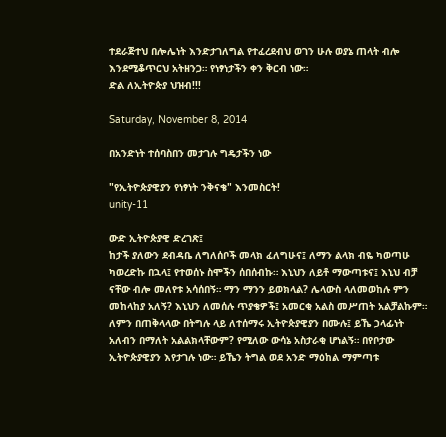ተደራጅተህ በሎሌነት እንድታገለግል የተፈረደብህ ወገን ሁሉ ወያኔ ጠላት ብሎ እንደሚቆጥርህ አትዘንጋ። የነፃነታችን ቀን ቅርብ ነው።
ድል ለኢትዮጵያ ህዝብ!!!

Saturday, November 8, 2014

በአንድነት ተሰባስበን መታገሉ ግዴታችን ነው

"የኢትዮጵያዊያን የነፃነት ንቅናቄ" እንመስርት!
unity-11

ውድ ኢትዮጵያዊ ድረገጽ፤
ከታች ያለውን ደብዳቤ ለግለሰቦች መላክ ፈለግሁና፤ ለማን ልላክ ብዬ ካወጣሁ ካወረድኩ በኋላ፤ የተወሰኑ ስሞችን ሰበሰብኩ። እኒህን ለይቶ ማውጣቱና፤ እኒህ ብቻ ናቸው ብሎ መለየቱ አሳሰበኝ። ማን ማንን ይወክላል? ሌላውስ ላለመወከሉ ምን መከላከያ አለኝ? እኒህን ለመሰሉ ጥያቄዎች፤ አመርቂ አልስ መሥጠት አልቻልኩም። ለምን በጠቅላላው በትግሉ ላይ ለተሰማሩ ኢትዮጵያዊያን በሙሉ፤ ይኼ ኃላፊነት አለብን በማለት አልልክላቸውም? የሚለው ውሳኔ አስታራቂ ሆነልኝ። በየቦታው ኢትዮጵያዊያን እየታገሉ ነው። ይኼን ትግል ወደ አንድ ማዕከል ማምጣቱ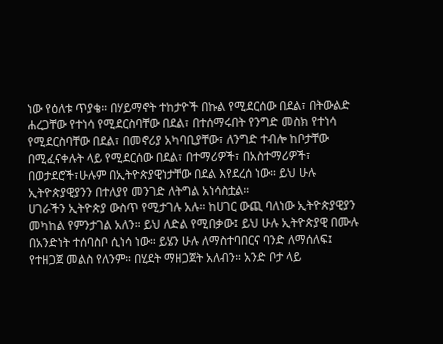ነው የዕለቱ ጥያቄ። በሃይማኖት ተከታዮች በኩል የሚደርሰው በደል፣ በትውልድ ሐረጋቸው የተነሳ የሚደርስባቸው በደል፣ በተሰማሩበት የንግድ መስክ የተነሳ የሚደርስባቸው በደል፣ በመኖሪያ አካባቢያቸው፣ ለንግድ ተብሎ ከቦታቸው በሚፈናቀሉት ላይ የሚደርሰው በደል፣ በተማሪዎች፣ በአስተማሪዎች፣ በወታደሮች፣ሁሉም በኢትዮጵያዊነታቸው በደል እየደረሰ ነው። ይህ ሁሉ ኢትዮጵያዊያንን በተለያየ መንገድ ለትግል አነሳስቷል።
ሀገራችን ኢትዮጵያ ውስጥ የሚታገሉ አሉ። ከሀገር ውጪ ባለነው ኢትዮጵያዊያን መካከል የምንታገል አለን። ይህ ለድል የሚበቃው፤ ይህ ሁሉ ኢትዮጵያዊ በሙሉ በአንድነት ተሰባስቦ ሲነሳ ነው። ይሄን ሁሉ ለማስተባበርና ባንድ ለማሰለፍ፤ የተዘጋጀ መልስ የለንም። በሂደት ማዘጋጀት አለብን። አንድ ቦታ ላይ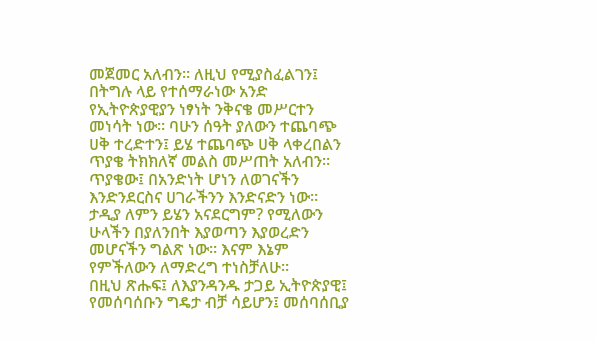መጀመር አለብን። ለዚህ የሚያስፈልገን፤ በትግሉ ላይ የተሰማራነው አንድ የኢትዮጵያዊያን ነፃነት ንቅናቄ መሥርተን መነሳት ነው። ባሁን ሰዓት ያለውን ተጨባጭ ሀቅ ተረድተን፤ ይሄ ተጨባጭ ሀቅ ላቀረበልን ጥያቄ ትክክለኛ መልስ መሥጠት አለብን። ጥያቄው፤ በአንድነት ሆነን ለወገናችን እንድንደርስና ሀገራችንን እንድናድን ነው። ታዲያ ለምን ይሄን አናደርግም? የሚለውን ሁላችን በያለንበት እያወጣን እያወረድን መሆናችን ግልጽ ነው። እናም እኔም የምችለውን ለማድረግ ተነስቻለሁ።
በዚህ ጽሑፍ፤ ለእያንዳንዱ ታጋይ ኢትዮጵያዊ፤ የመሰባሰቡን ግዴታ ብቻ ሳይሆን፤ መሰባሰቢያ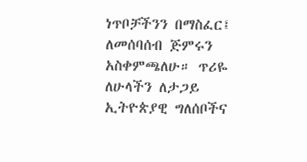ነጥቦቻችንን በማስፈር፤ ለመሰባሰብ ጅምሩን አስቀምጫለሁ። ጥሪዬ ለሁላችን ለታጋይ ኢትዮጵያዊ ግለሰቦችና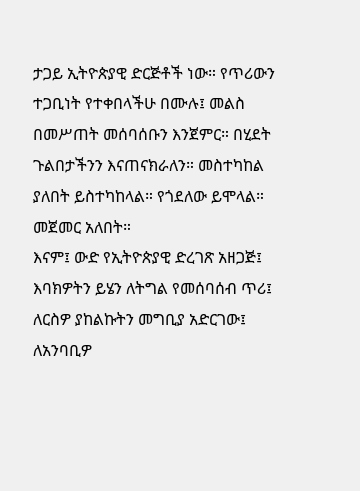ታጋይ ኢትዮጵያዊ ድርጅቶች ነው። የጥሪውን ተጋቢነት የተቀበላችሁ በሙሉ፤ መልስ በመሥጠት መሰባሰቡን እንጀምር። በሂደት ጉልበታችንን እናጠናክራለን። መስተካከል ያለበት ይስተካከላል። የጎደለው ይሞላል። መጀመር አለበት።
እናም፤ ውድ የኢትዮጵያዊ ድረገጽ አዘጋጅ፤ እባክዎትን ይሄን ለትግል የመሰባሰብ ጥሪ፤  ለርስዎ ያከልኩትን መግቢያ አድርገው፤ ለአንባቢዎ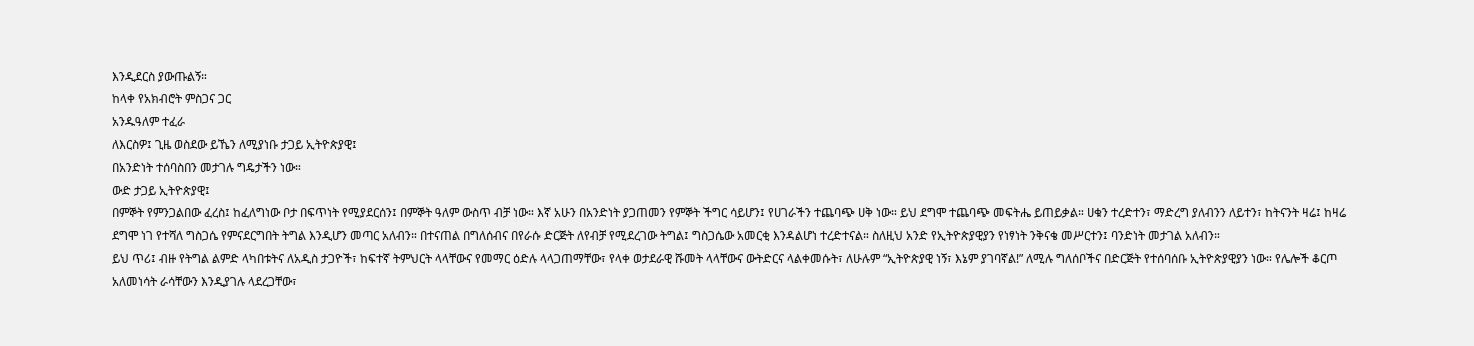እንዲደርስ ያውጡልኝ።
ከላቀ የአክብሮት ምስጋና ጋር
አንዱዓለም ተፈራ
ለእርስዎ፤ ጊዜ ወስደው ይኼን ለሚያነቡ ታጋይ ኢትዮጵያዊ፤
በአንድነት ተሰባስበን መታገሉ ግዴታችን ነው።
ውድ ታጋይ ኢትዮጵያዊ፤
በምኞት የምንጋልበው ፈረስ፤ ከፈለግነው ቦታ በፍጥነት የሚያደርሰን፤ በምኞት ዓለም ውስጥ ብቻ ነው። እኛ አሁን በአንድነት ያጋጠመን የምኞት ችግር ሳይሆን፤ የሀገራችን ተጨባጭ ሀቅ ነው። ይህ ደግሞ ተጨባጭ መፍትሔ ይጠይቃል። ሀቁን ተረድተን፣ ማድረግ ያለብንን ለይተን፣ ከትናንት ዛሬ፤ ከዛሬ ደግሞ ነገ የተሻለ ግስጋሴ የምናደርግበት ትግል እንዲሆን መጣር አለብን። በተናጠል በግለሰብና በየራሱ ድርጅት ለየብቻ የሚደረገው ትግል፤ ግስጋሴው አመርቂ እንዳልሆነ ተረድተናል። ስለዚህ አንድ የኢትዮጵያዊያን የነፃነት ንቅናቄ መሥርተን፤ ባንድነት መታገል አለብን።
ይህ ጥሪ፤ ብዙ የትግል ልምድ ላካበቱትና ለአዲስ ታጋዮች፣ ከፍተኛ ትምህርት ላላቸውና የመማር ዕድሉ ላላጋጠማቸው፣ የላቀ ወታደራዊ ሹመት ላላቸውና ውትድርና ላልቀመሱት፣ ለሁሉም “ኢትዮጵያዊ ነኝ፣ እኔም ያገባኛል!” ለሚሉ ግለሰቦችና በድርጅት የተሰባሰቡ ኢትዮጵያዊያን ነው። የሌሎች ቆርጦ አለመነሳት ራሳቸውን እንዲያገሉ ላደረጋቸው፣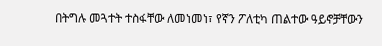በትግሉ መጓተት ተስፋቸው ለመነመነ፣ የኛን ፖለቲካ ጠልተው ዓይኖቻቸውን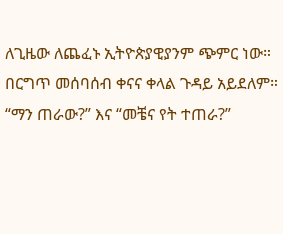ለጊዜው ለጨፈኑ ኢትዮጵያዊያንም ጭምር ነው።
በርግጥ መሰባሰብ ቀናና ቀላል ጉዳይ አይደለም። “ማን ጠራው?” እና “መቼና የት ተጠራ?”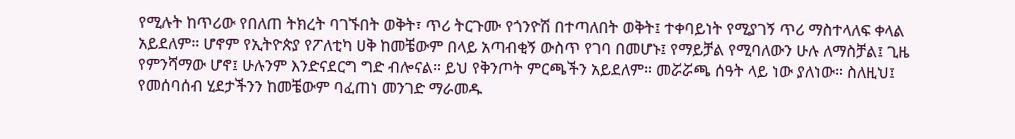የሚሉት ከጥሪው የበለጠ ትክረት ባገኙበት ወቅት፣ ጥሪ ትርጉሙ የጎንዮሽ በተጣለበት ወቅት፤ ተቀባይነት የሚያገኝ ጥሪ ማስተላለፍ ቀላል አይደለም። ሆኖም የኢትዮጵያ የፖለቲካ ሀቅ ከመቼውም በላይ አጣብቂኝ ውስጥ የገባ በመሆኑ፤ የማይቻል የሚባለውን ሁሉ ለማስቻል፤ ጊዜ የምንሻማው ሆኖ፤ ሁሉንም እንድናደርግ ግድ ብሎናል። ይህ የቅንጦት ምርጫችን አይደለም። መሯሯጫ ሰዓት ላይ ነው ያለነው። ስለዚህ፤ የመሰባሰብ ሂደታችንን ከመቼውም ባፈጠነ መንገድ ማራመዱ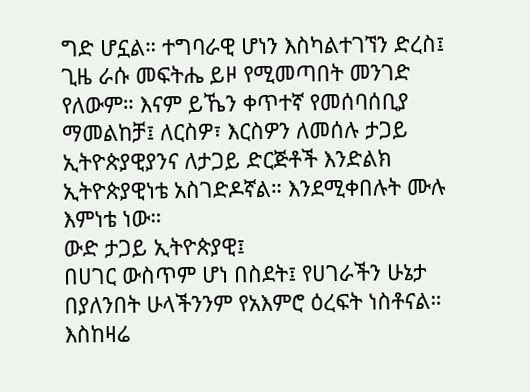ግድ ሆኗል። ተግባራዊ ሆነን እስካልተገኘን ድረስ፤ ጊዜ ራሱ መፍትሔ ይዞ የሚመጣበት መንገድ የለውም። እናም ይኼን ቀጥተኛ የመሰባሰቢያ ማመልከቻ፤ ለርስዎ፣ እርስዎን ለመሰሉ ታጋይ ኢትዮጵያዊያንና ለታጋይ ድርጅቶች እንድልክ ኢትዮጵያዊነቴ አስገድዶኛል። እንደሚቀበሉት ሙሉ እምነቴ ነው።
ውድ ታጋይ ኢትዮጵያዊ፤
በሀገር ውስጥም ሆነ በስደት፤ የሀገራችን ሁኔታ በያለንበት ሁላችንንም የአእምሮ ዕረፍት ነስቶናል። እስከዛሬ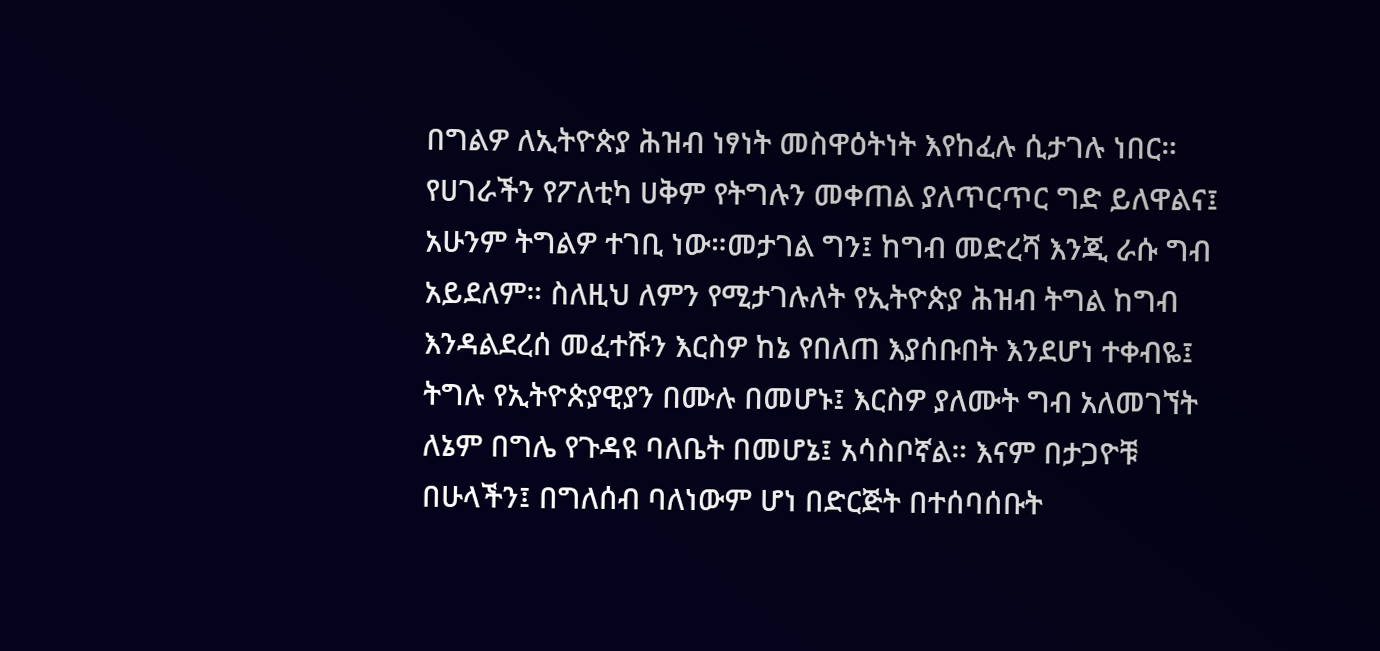በግልዎ ለኢትዮጵያ ሕዝብ ነፃነት መስዋዕትነት እየከፈሉ ሲታገሉ ነበር። የሀገራችን የፖለቲካ ሀቅም የትግሉን መቀጠል ያለጥርጥር ግድ ይለዋልና፤ አሁንም ትግልዎ ተገቢ ነው።መታገል ግን፤ ከግብ መድረሻ እንጂ ራሱ ግብ አይደለም። ስለዚህ ለምን የሚታገሉለት የኢትዮጵያ ሕዝብ ትግል ከግብ እንዳልደረሰ መፈተሹን እርስዎ ከኔ የበለጠ እያሰቡበት እንደሆነ ተቀብዬ፤ ትግሉ የኢትዮጵያዊያን በሙሉ በመሆኑ፤ እርስዎ ያለሙት ግብ አለመገኘት ለኔም በግሌ የጉዳዩ ባለቤት በመሆኔ፤ አሳስቦኛል። እናም በታጋዮቹ በሁላችን፤ በግለሰብ ባለነውም ሆነ በድርጅት በተሰባሰቡት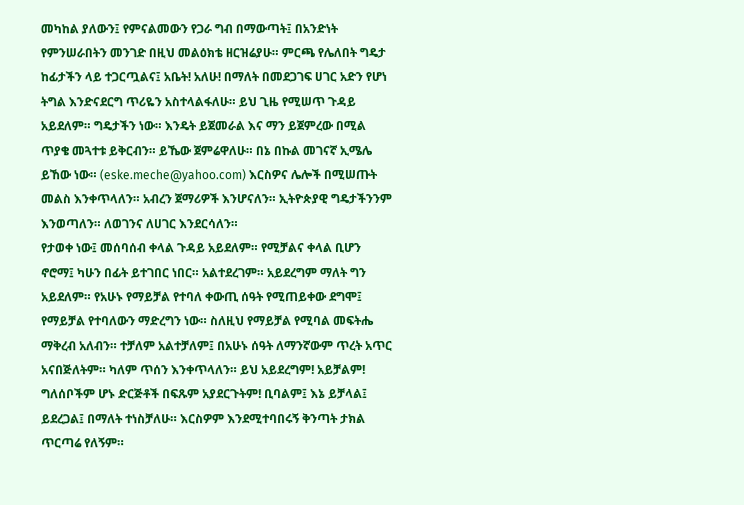መካከል ያለውን፤ የምናልመውን የጋራ ግብ በማውጣት፤ በአንድነት የምንሠራበትን መንገድ በዚህ መልዕክቴ ዘርዝሬያሁ። ምርጫ የሌለበት ግዴታ ከፊታችን ላይ ተጋርጧልና፤ አቤት! አለሁ! በማለት በመደጋገፍ ሀገር አድን የሆነ ትግል እንድናደርግ ጥሪዬን አስተላልፋለሁ። ይህ ጊዜ የሚሠጥ ጉዳይ አይደለም። ግዴታችን ነው። እንዴት ይጀመራል እና ማን ይጀምረው በሚል ጥያቄ መጓተቱ ይቅርብን። ይኼው ጀምሬዋለሁ። በኔ በኩል መገናኛ ኢሜሌ ይኸው ነው። (eske.meche@yahoo.com) እርስዎና ሌሎች በሚሠጡት መልስ እንቀጥላለን። አብረን ጀማሪዎች እንሆናለን። ኢትዮጵያዊ ግዴታችንንም እንወጣለን። ለወገንና ለሀገር እንደርሳለን።
የታወቀ ነው፤ መሰባሰብ ቀላል ጉዳይ አይደለም። የሚቻልና ቀላል ቢሆን ኖሮማ፤ ካሁን በፊት ይተገበር ነበር። አልተደረገም። አይደረግም ማለት ግን አይደለም። የአሁኑ የማይቻል የተባለ ቀውጢ ሰዓት የሚጠይቀው ደግሞ፤ የማይቻል የተባለውን ማድረግን ነው። ስለዚህ የማይቻል የሚባል መፍትሔ ማቅረብ አለብን። ተቻለም አልተቻለም፤ በአሁኑ ሰዓት ለማንኛውም ጥረት አጥር አናበጅለትም። ካለም ጥሰን እንቀጥላለን። ይህ አይደረግም! አይቻልም! ግለሰቦችም ሆኑ ድርጅቶች በፍጹም አያደርጉትም! ቢባልም፤ እኔ ይቻላል፤ ይደረጋል፤ በማለት ተነስቻለሁ። እርስዎም እንደሚተባበሩኝ ቅንጣት ታክል ጥርጣሬ የለኝም።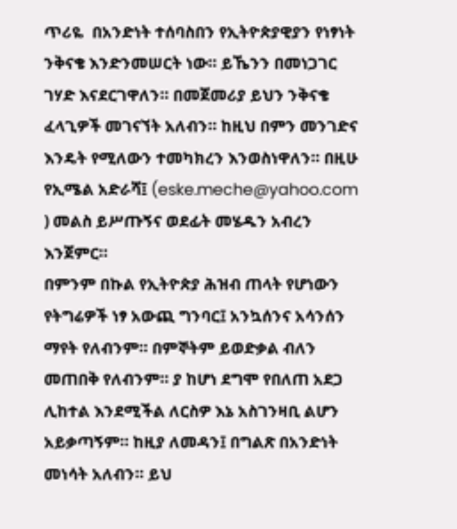ጥሪዬ  በአንድነት ተሰባስበን የኢትዮጵያዊያን የነፃነት ንቅናቄ እንድንመሠርት ነው። ይኼንን በመነጋገር ገሃድ እናደርገዋለን። በመጀመሪያ ይህን ንቅናቄ ፈላጊዎች መገናኘት አለብን። ከዚህ በምን መንገድና እንዴት የሚለውን ተመካክረን እንወስነዋለን። በዚሁ የኢሜል አድራሻ፤ (eske.meche@yahoo.com ) መልስ ይሥጡኝና ወደፊት መሄዱን አብረን እንጀምር።
በምንም በኩል የኢትዮጵያ ሕዝብ ጠላት የሆነውን የትግሬዎች ነፃ አውጪ ግንባር፤ አንኳሰንና አሳንሰን ማየት የለብንም። በምኞትም ይወድቃል ብለን መጠበቅ የለብንም። ያ ከሆነ ደግሞ የበለጠ አደጋ ሊከተል እንደሚችል ለርስዎ እኔ አስገንዛቢ ልሆን አይቃጣኝም። ከዚያ ለመዳን፤ በግልጽ በአንድነት መነሳት አለብን። ይህ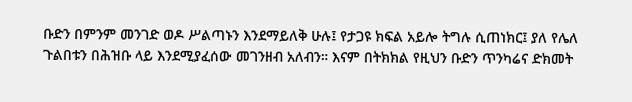ቡድን በምንም መንገድ ወዶ ሥልጣኑን እንደማይለቅ ሁሉ፤ የታጋዩ ክፍል አይሎ ትግሉ ሲጠነክር፤ ያለ የሌለ ጉልበቱን በሕዝቡ ላይ እንደሚያፈሰው መገንዘብ አለብን። እናም በትክክል የዚህን ቡድን ጥንካሬና ድክመት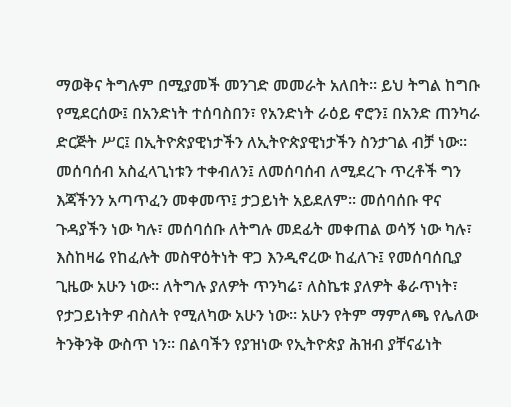ማወቅና ትግሉም በሚያመች መንገድ መመራት አለበት። ይህ ትግል ከግቡ የሚደርሰው፤ በአንድነት ተሰባስበን፣ የአንድነት ራዕይ ኖሮን፤ በአንድ ጠንካራ ድርጅት ሥር፤ በኢትዮጵያዊነታችን ለኢትዮጵያዊነታችን ስንታገል ብቻ ነው።
መሰባሰብ አስፈላጊነቱን ተቀብለን፤ ለመሰባሰብ ለሚደረጉ ጥረቶች ግን እጃችንን አጣጥፈን መቀመጥ፤ ታጋይነት አይደለም። መሰባሰቡ ዋና ጉዳያችን ነው ካሉ፣ መሰባሰቡ ለትግሉ መደፊት መቀጠል ወሳኝ ነው ካሉ፣ እስከዛሬ የከፈሉት መስዋዕትነት ዋጋ እንዲኖረው ከፈለጉ፤ የመሰባሰቢያ ጊዜው አሁን ነው። ለትግሉ ያለዎት ጥንካሬ፣ ለስኬቱ ያለዎት ቆራጥነት፣ የታጋይነትዎ ብስለት የሚለካው አሁን ነው። አሁን የትም ማምለጫ የሌለው ትንቅንቅ ውስጥ ነን። በልባችን የያዝነው የኢትዮጵያ ሕዝብ ያቸናፊነት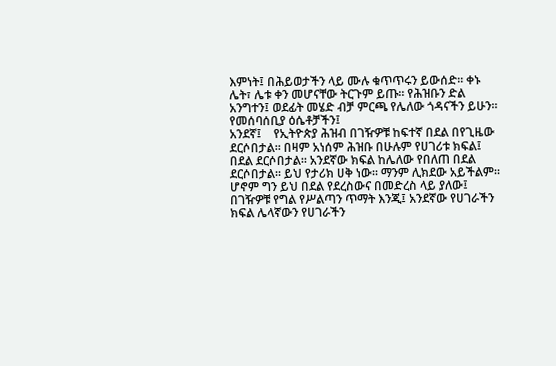እምነት፤ በሕይወታችን ላይ ሙሉ ቁጥጥሩን ይውሰድ። ቀኑ ሌት፣ ሌቱ ቀን መሆናቸው ትርጉም ይጡ። የሕዝቡን ድል አንግተን፤ ወደፊት መሄድ ብቻ ምርጫ የሌለው ጎዳናችን ይሁን።
የመሰባሰቢያ ዕሴቶቻችን፤
አንደኛ፤    የኢትዮጵያ ሕዝብ በገዥዎቹ ከፍተኛ በደል በየጊዜው ደርሶበታል። በዛም አነሰም ሕዝቡ በሁሉም የሀገሪቱ ክፍል፤ በደል ደርሶበታል። አንደኛው ክፍል ከሌለው የበለጠ በደል ደርሶበታል። ይህ የታሪክ ሀቅ ነው። ማንም ሊክደው አይችልም። ሆኖም ግን ይህ በደል የደረስውና በመድረስ ላይ ያለው፤ በገዥዎቹ የግል የሥልጣን ጥማት እንጂ፤ አንደኛው የሀገራችን ክፍል ሌላኛውን የሀገራችን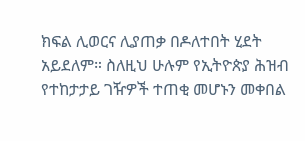ክፍል ሊወርና ሊያጠቃ በዶለተበት ሂደት አይደለም። ስለዚህ ሁሉም የኢትዮጵያ ሕዝብ የተከታታይ ገዥዎች ተጠቂ መሆኑን መቀበል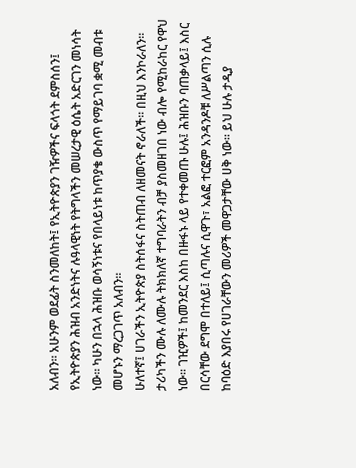አለብን። አሁንም ወደፊት ስንመለከት፤ የኢትዮጵያን ገዥዎችና ፍላጎት ደምስሰን፤ የኢትዮጵያን ሕዝብ አንድነትና ሉዓላዊነት የትግላችን መሠረታዊ ዕሴት አድርገን መነሳት ነው። ካሁን በኋላ ሕዝቡ ወሳኝነቱና የበላይነቱ ከጥያቄ ውስጥ የማይገባ ቋሚ መብቱ መሆኑን ማረጋገጥ አለብን።
ሁለተኛ፤ ሀገራችን ኢትዮጵያ ስትሰፋና ስትጠብ ለዘመናት ኖራለች። በዚህ እንኮራለን። ታሪካችን ሙሉ ለሙሉ ትክክለኛ ተግባራትን ብቻ ያስመዘገበ ነው ብሎ የሚከራከር የዋህ ነው። ገዢዎች፤ ከመንደር እስከ በዙፋኑ ላይ የተቀመጡ ሁሉ፤ ሕዝቡን ባጠቃላይ፤ እስር በርሳቸው ደግሞ በተለይ፤ ሲጣሉና ሲዋጉ፣ አልፎ ተርፎም አንዳንዶቹ ለሥልጣን ሲሉ ከባዕድ እያበሩ የሀገራቸውን መሪዎች መዋጋታቸው ሀቅ ነው። ይህ ሁሉ ታዲያ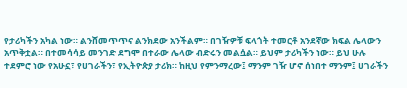የታሪካችን አካል ነው። ልንሸመጥጥና ልንክደው አንችልም። በገዥዎቹ ፍላጎት ተመርቶ አንደኛው ክፍል ሌላውን አጥቅቷል። በተመሳሳይ መንገድ ደግሞ በተራው ሌላው ብድሩን መልሷል። ይህም ታሪካችን ነው። ይህ ሁሉ ተደምሮ ነው የአሁኗ፣ የሀገራችን፣ የኢትዮጵያ ታሪክ። ከዚህ የምንማረው፤ ማንም ገዥ ሆኖ ሰነበተ ማንም፤ ሀገራችን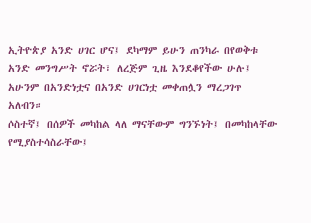ኢትዮጵያ አንድ ሀገር ሆና፤ ደካማም ይሁን ጠንካራ በየወቅቱ አንድ መንግሥት ኖሯት፣ ለረጅም ጊዜ እንደቆየችው ሁሉ፤ አሁንም በአንድነቷና በአንድ ሀገርነቷ መቀጠሏን ማረጋገጥ አለብን።
ሶስተኛ፤ በሰዎች መካከል ላለ ማናቸውም ግንኙነት፤ በመካከላቸው የሚያስተሳስራቸው፤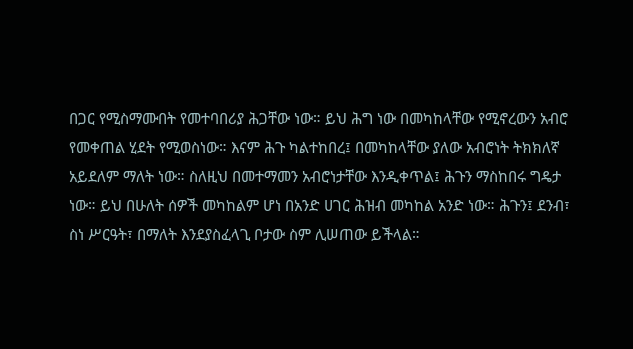በጋር የሚስማሙበት የመተባበሪያ ሕጋቸው ነው። ይህ ሕግ ነው በመካከላቸው የሚኖረውን አብሮ የመቀጠል ሂደት የሚወስነው። እናም ሕጉ ካልተከበረ፤ በመካከላቸው ያለው አብሮነት ትክክለኛ አይደለም ማለት ነው። ስለዚህ በመተማመን አብሮነታቸው እንዲቀጥል፤ ሕጉን ማስከበሩ ግዴታ ነው። ይህ በሁለት ሰዎች መካከልም ሆነ በአንድ ሀገር ሕዝብ መካከል አንድ ነው። ሕጉን፤ ደንብ፣ ስነ ሥርዓት፣ በማለት እንደያስፈላጊ ቦታው ስም ሊሠጠው ይችላል።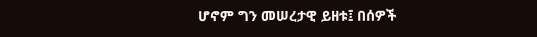ሆኖም ግን መሠረታዊ ይዘቱ፤ በሰዎች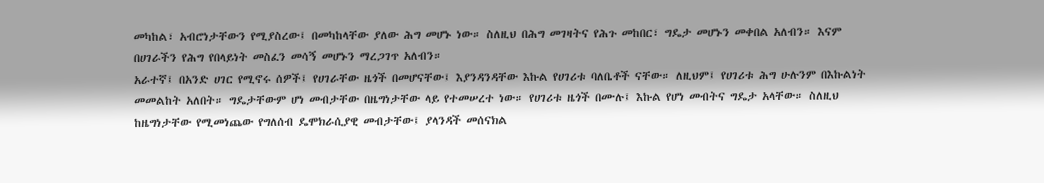መካከል፣ አብሮነታቸውን የሚያስረው፤ በመካከላቸው ያለው ሕግ መሆኑ ነው። ስለዚህ በሕግ መገዛትና የሕጉ መከበር፣ ግዴታ መሆኑን መቀበል አለብን። እናም በሀገራችን የሕግ የበላይነት መስፈን መሳኝ መሆኑን ማረጋገጥ አለብን።
አራተኛ፤ በአንድ ሀገር የሚኖሩ ሰዎች፤ የሀገራቸው ዜጎች በመሆናቸው፤ እያንዳንዳቸው እኩል የሀገሪቱ ባለቤቶች ናቸው። ለዚህም፤ የሀገሪቱ ሕግ ሁሉንም በእኩልነት መመልከት አለበት። ግዴታቸውም ሆነ መብታቸው በዜግነታቸው ላይ የተመሠረተ ነው። የሀገሪቱ ዜጎች በሙሉ፤ እኩል የሆነ መብትና ግዴታ አላቸው። ስለዚህ ከዜግነታቸው የሚመነጨው የግለሰብ ዴሞክራሲያዊ መብታቸው፤ ያላንዳች መሰናክል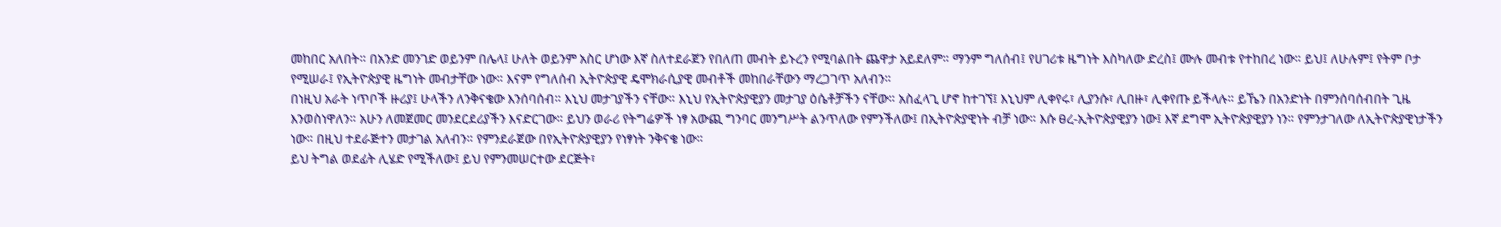መከበር አለበት። በአንድ መንገድ ወይንም በሌላ፤ ሁለት ወይንም አስር ሆነው እኛ ስለተደራጀን የበለጠ መብት ይኑረን የሚባልበት ጨዋታ አይደለም። ማንም ግለሰብ፤ የሀገሪቱ ዜግነት እስካለው ድረስ፤ ሙሉ መብቱ የተከበረ ነው። ይህ፤ ለሁሉም፤ የትም ቦታ የሚሠራ፤ የኢትዮጵያዊ ዜግነት መብታቸው ነው። እናም የግለሰብ ኢትዮጵያዊ ዴሞክራሲያዊ መብቶች መከበራቸውን ማረጋገጥ አለብን።
በነዚህ አራት ነጥቦች ዙሪያ፤ ሁላችን ለንቅናቄው እንሰባሰብ። እኒህ መታገያችን ናቸው። እኒህ የኢትዮጵያዊያን መታገያ ዕሴቶቻችን ናቸው። አስፈላጊ ሆኖ ከተገኘ፤ እኒህም ሊቀየሩ፣ ሊያንሱ፣ ሊበዙ፣ ሊቀየጡ ይችላሉ። ይኼን በአንድነት በምንሰባሰብበት ጊዜ እንወስነዋለን። አሁን ለመጀመር መንደርደሪያችን እናድርገው። ይህን ወራሪ የትግሬዎች ነፃ አውጪ ግንባር መንግሥት ልንጥለው የምንችለው፤ በኢትዮጵያዊነት ብቻ ነው። እሱ ፀረ-ኢትዮጵያዊያን ነው፤ እኛ ደግሞ ኢትዮጵያዊያን ነን። የምንታገለው ለኢትዮጵያዊነታችን ነው። በዚህ ተደራጅተን መታገል አለብን። የምንደራጀው በየኢትዮጵያዊያን የነፃነት ንቅናቄ ነው።
ይህ ትግል ወደፊት ሊሄድ የሚችለው፤ ይህ የምንመሠርተው ደርጅት፣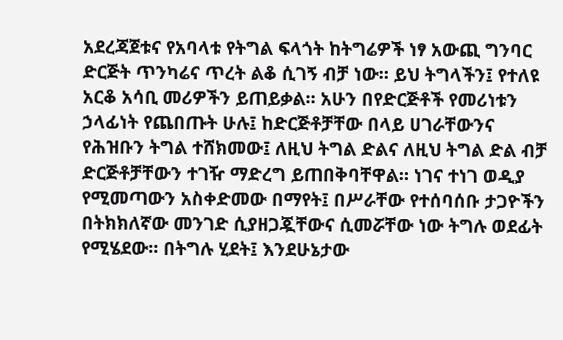አደረጃጀቱና የአባላቱ የትግል ፍላጎት ከትግሬዎች ነፃ አውጪ ግንባር ድርጅት ጥንካሬና ጥረት ልቆ ሲገኝ ብቻ ነው። ይህ ትግላችን፤ የተለዩ አርቆ አሳቢ መሪዎችን ይጠይቃል። አሁን በየድርጅቶች የመሪነቱን ኃላፊነት የጨበጡት ሁሉ፤ ከድርጅቶቻቸው በላይ ሀገራቸውንና የሕዝቡን ትግል ተሸክመው፤ ለዚህ ትግል ድልና ለዚህ ትግል ድል ብቻ ድርጅቶቻቸውን ተገዥ ማድረግ ይጠበቅባቸዋል። ነገና ተነገ ወዲያ የሚመጣውን አስቀድመው በማየት፤ በሥራቸው የተሰባሰቡ ታጋዮችን በትክክለኛው መንገድ ሲያዘጋጇቸውና ሲመሯቸው ነው ትግሉ ወደፊት የሚሄደው። በትግሉ ሂደት፤ እንደሁኔታው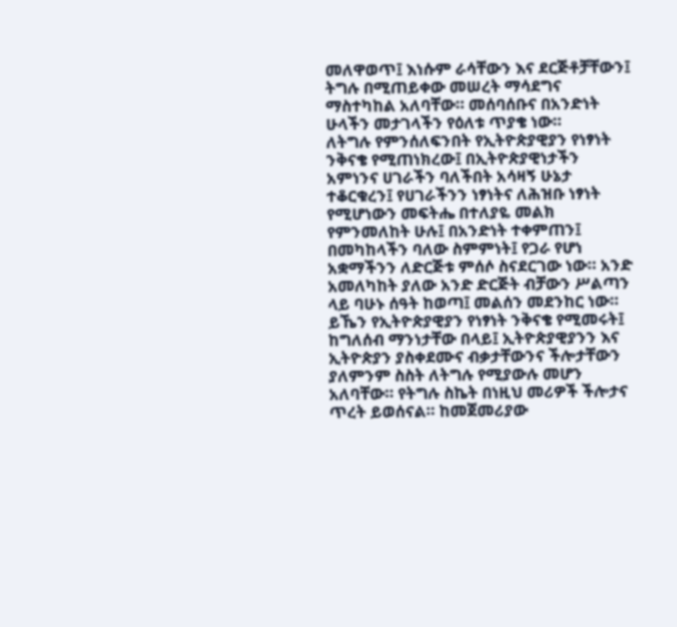መለዋወጥ፤ እነሱም ራሳቸውን እና ደርጅቶቻቸውን፤ ትግሉ በሚጠይቀው መሠረት ማሳደግና ማስተካከል አለባቸው። መሰባሰቡና በአንድነት ሁላችን መታገላችን የዕለቱ ጥያቄ ነው።
ለትግሉ የምንሰለፍንበት የኢትዮጵያዊያን የነፃነት ንቅናቄ የሚጠነክረው፤ በኢትዮጵያዊነታችን አምነንና ሀገራችን ባለችበት አሳዛኝ ሁኔታ ተቆርቁረን፤ የሀገራችንን ነፃነትና ለሕዝቡ ነፃነት የሚሆነውን መፍትሔ በተለያዬ መልክ የምንመለከት ሁሉ፤ በአንድነት ተቀምጠን፤ በመካከላችን ባለው ስምምነት፤ የጋራ የሆነ አቋማችንን ለድርጅቱ ምሰሶ ስናደርገው ነው። አንድ አመለካከት ያለው አንድ ድርጅት ብቻውን ሥልጣን ላይ ባሁኑ ሰዓት ከወጣ፤ መልሰን መደንከር ነው።
ይኼን የኢትዮጵያዊያን የነፃነት ንቅናቄ የሚመሩት፤ ከግለሰብ ማንነታቸው በላይ፤ ኢትዮጵያዊያንን እና ኢትዮጵያን ያስቀደሙና ብቃታቸውንና ችሎታቸውን ያለምንም ስስት ለትግሉ የሚያውሉ መሆን አለባቸው። የትግሉ ስኬት በነዚህ መሪዎች ችሎታና ጥረት ይወሰናል። ከመጀመሪያው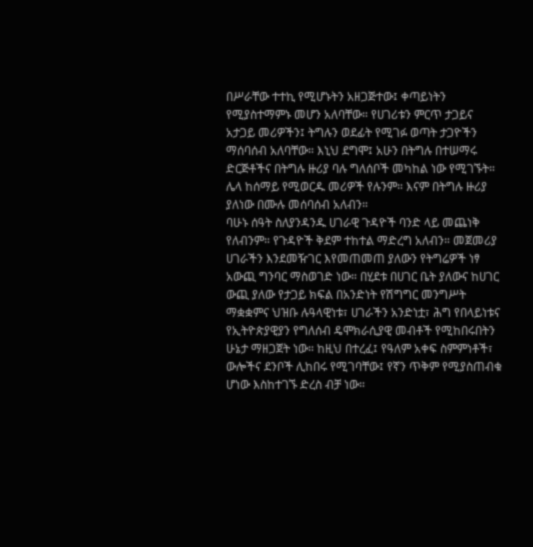በሥራቸው ተተኪ የሚሆኑትን አዘጋጅተው፤ ቀጣይነትን የሚያስተማምኑ መሆን አለባቸው። የሀገሪቱን ምርጥ ታጋይና አታጋይ መሪዎችን፤ ትግሉን ወደፊት የሚገፉ ወጣት ታጋዮችን ማሰባሰብ አለባቸው። እኒህ ደግሞ፤ አሁን በትግሉ በተሠማሩ ድርጅቶችና በትግሉ ዙሪያ ባሉ ግለሰቦች መካከል ነው የሚገኙት። ሌላ ከሰማይ የሚወርዱ መሪዎች የሉንም። እናም በትግሉ ዙሪያ ያለነው በሙሉ መሰባሰብ አለብን።
ባሁኑ ሰዓት ስለያንዳንዱ ሀገራዊ ጉዳዮች ባንድ ላይ መጨነቅ የለብንም። የጉዳዮች ቅደም ተከተል ማድረግ አለብን። መጀመሪያ ሀገራችን እንደመዥገር እየመጠመጠ ያለውን የትግሬዎች ነፃ አውጪ ግንባር ማስወገድ ነው። በሂደቱ በሀገር ቤት ያለውና ከሀገር ውጪ ያለው የታጋይ ክፍል በአንድነት የሽግግር መንግሥት ማቋቋምና ህዝቡ ሉዓላዊነቱ፣ ሀገራችን አንድነቷ፣ ሕግ የበላይነቱና የኢትዮጵያዊያን የግለሰብ ዴሞክራሲያዊ መብቶች የሚከበሩበትን ሁኔታ ማዘጋጀት ነው። ከዚህ በተረፈ፤ የዓለም አቀፍ ስምምነቶች፣ ውሎችና ደንቦች ሊከበሩ የሚገባቸው፤ የኛን ጥቅም የሚያስጠብቁ ሆነው እስከተገኙ ድረስ ብቻ ነው።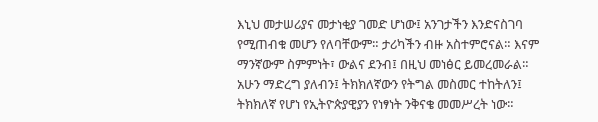እኒህ መታሠሪያና መታነቂያ ገመድ ሆነው፤ አንገታችን እንድናስገባ የሚጠብቁ መሆን የለባቸውም። ታሪካችን ብዙ አስተምሮናል። እናም ማንኛውም ስምምነት፣ ውልና ደንብ፤ በዚህ መነፅር ይመረመራል።
አሁን ማድረግ ያለብን፤ ትክክለኛውን የትግል መስመር ተከትለን፤ ትክክለኛ የሆነ የኢትዮጵያዊያን የነፃነት ንቅናቄ መመሥረት ነው።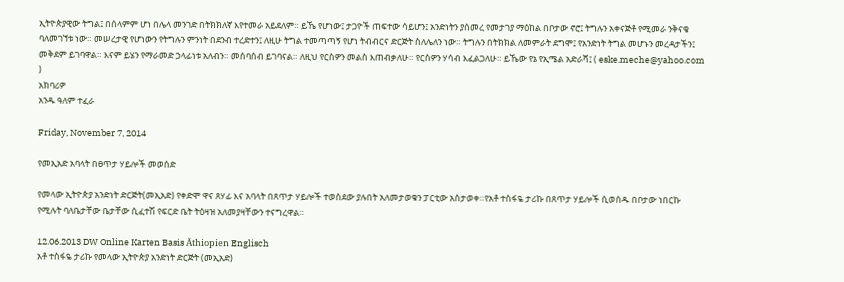ኢትዮጵያዊው ትግል፤ በሰላምም ሆነ በሌላ መንገድ በትክክለኛ እየተመራ አይደለም። ይኼ የሆነው፤ ታጋዮች ጠፍተው ሳይሆን፤ አንድነትን ያሰመረ የመታገያ ማዕከል በቦታው ኖሮ፤ ትግሉን አቀናጅቶ የሚመራ ንቅናቄ ባለመገኘቱ ነው። መሠረታዊ የሆነውን የትግሉን ምንነት በደንብ ተረድተን፤ ለዚሁ ትግል ተመጣጣኝ የሆነ ትብብርና ድርጅት ስለሌለን ነው። ትግሉን በትክክል ለመምራት ደግሞ፤ የአንድነት ትግል መሆኑን መረዳታችን፤ መቅደም ይገባዋል። እናም ይሄን የማራመድ ኃላፊነቱ አለብን። መሰባሰብ ይገባናል። ለዚህ የርስዎን መልስ እጠብቃለሁ። የርስዎን ሃሳብ እፈልጋለሁ። ይኼው የኔ የኢሜል አድራሻ፤ ( eske.meche@yahoo.com )
አክባሪዎ
አንዱ ዓለም ተፈራ

Friday, November 7, 2014

የመኢአድ አባላት በፀጥታ ሃይሎች መወሰድ

የመላው ኢትዮጵያ አንድነት ድርጅት(መኢአድ) የቀድሞ ዋና ጸሃፊ እና አባላት በጸጥታ ሃይሎች ተወስደው ያሉበት አለመታወቁን ፓርቲው አስታወቀ።የአቶ ተስፋዬ ታሪኩ በጸጥታ ሃይሎች ሲወሰዱ በቦታው ነበርኩ የሚሉት ባለቤታቸው ቤታቸው ሲፈተሽ የፍርድ ቤት ትዕዛዝ አለመያዛቸውን ተናግረዋል።

12.06.2013 DW Online Karten Basis Äthiopien Englisch
አቶ ተስፋዬ ታሪኩ የመላው ኢትዮጵያ አንድነት ድርጅት (መኢአድ)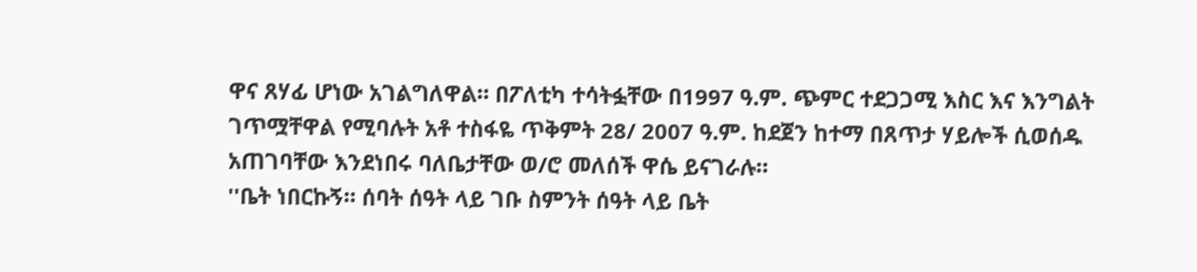ዋና ጸሃፊ ሆነው አገልግለዋል። በፖለቲካ ተሳትፏቸው በ1997 ዓ.ም. ጭምር ተደጋጋሚ እስር እና እንግልት ገጥሟቸዋል የሚባሉት አቶ ተስፋዬ ጥቅምት 28/ 2007 ዓ.ም. ከደጀን ከተማ በጸጥታ ሃይሎች ሲወሰዱ አጠገባቸው እንደነበሩ ባለቤታቸው ወ/ሮ መለሰች ዋሴ ይናገራሉ።
''ቤት ነበርኩኝ። ሰባት ሰዓት ላይ ገቡ ስምንት ሰዓት ላይ ቤት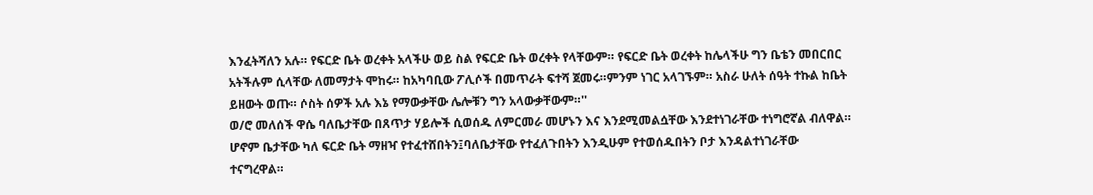እንፈትሻለን አሉ። የፍርድ ቤት ወረቀት አላችሁ ወይ ስል የፍርድ ቤት ወረቀት የላቸውም። የፍርድ ቤት ወረቀት ከሌላችሁ ግን ቤቴን መበርበር አትችሉም ሲላቸው ለመማታት ሞከሩ። ከአካባቢው ፖሊሶች በመጥራት ፍተሻ ጀመሩ።ምንም ነገር አላገኙም። አስራ ሁለት ሰዓት ተኩል ከቤት ይዘውት ወጡ። ሶስት ሰዎች አሉ እኔ የማውቃቸው ሌሎቹን ግን አላውቃቸውም።''
ወ/ሮ መለሰች ዋሴ ባለቤታቸው በጸጥታ ሃይሎች ሲወሰዱ ለምርመራ መሆኑን እና እንደሚመልሷቸው እንደተነገራቸው ተነግሮኛል ብለዋል። ሆኖም ቤታቸው ካለ ፍርድ ቤት ማዘዣ የተፈተሸበትን፤ባለቤታቸው የተፈለጉበትን እንዲሁም የተወሰዱበትን ቦታ እንዳልተነገራቸው ተናግረዋል።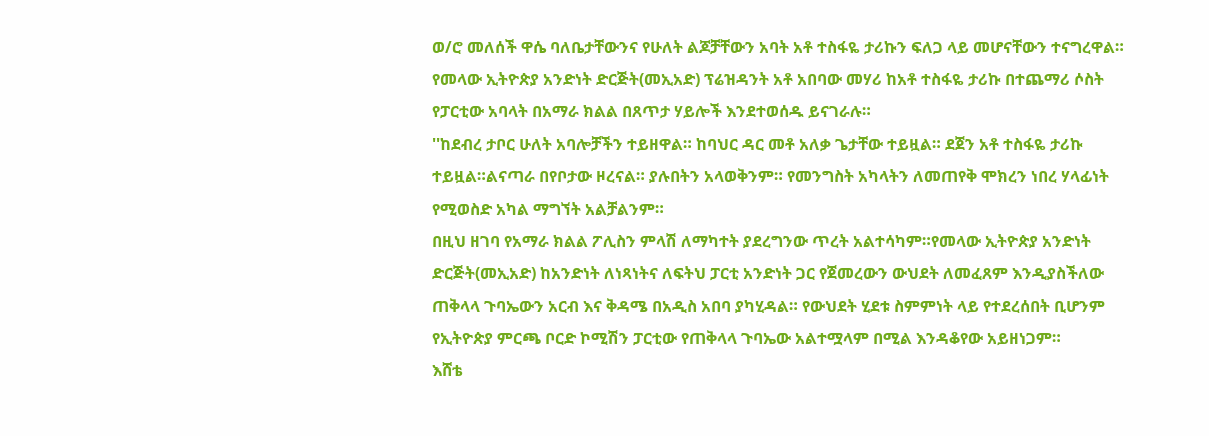ወ/ሮ መለሰች ዋሴ ባለቤታቸውንና የሁለት ልጆቻቸውን አባት አቶ ተስፋዬ ታሪኩን ፍለጋ ላይ መሆናቸውን ተናግረዋል። የመላው ኢትዮጵያ አንድነት ድርጅት(መኢአድ) ፕሬዝዳንት አቶ አበባው መሃሪ ከአቶ ተስፋዬ ታሪኩ በተጨማሪ ሶስት የፓርቲው አባላት በአማራ ክልል በጸጥታ ሃይሎች እንደተወሰዱ ይናገራሉ።
''ከደብረ ታቦር ሁለት አባሎቻችን ተይዘዋል። ከባህር ዳር መቶ አለቃ ጌታቸው ተይዟል። ደጀን አቶ ተስፋዬ ታሪኩ ተይዟል።ልናጣራ በየቦታው ዞረናል። ያሉበትን አላወቅንም። የመንግስት አካላትን ለመጠየቅ ሞክረን ነበረ ሃላፊነት የሚወስድ አካል ማግኘት አልቻልንም።
በዚህ ዘገባ የአማራ ክልል ፖሊስን ምላሽ ለማካተት ያደረግንው ጥረት አልተሳካም።የመላው ኢትዮጵያ አንድነት ድርጅት(መኢአድ) ከአንድነት ለነጻነትና ለፍትህ ፓርቲ አንድነት ጋር የጀመረውን ውህደት ለመፈጸም እንዲያስችለው ጠቅላላ ጉባኤውን አርብ እና ቅዳሜ በአዲስ አበባ ያካሂዳል። የውህደት ሂደቱ ስምምነት ላይ የተደረሰበት ቢሆንም የኢትዮጵያ ምርጫ ቦርድ ኮሚሽን ፓርቲው የጠቅላላ ጉባኤው አልተሟላም በሚል እንዳቆየው አይዘነጋም።
እሸቴ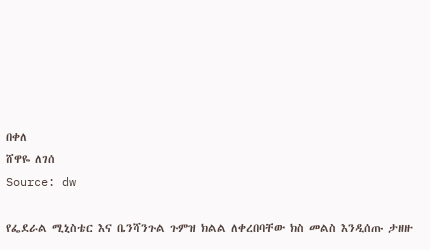በቀለ
ሸዋዬ ለገሰ
Source: dw

የፌደራል ሚኒስቴር እና ቤንሻንጉል ጉምዝ ክልል ለቀረበባቸው ክስ መልስ እንዲሰጡ ታዘዙ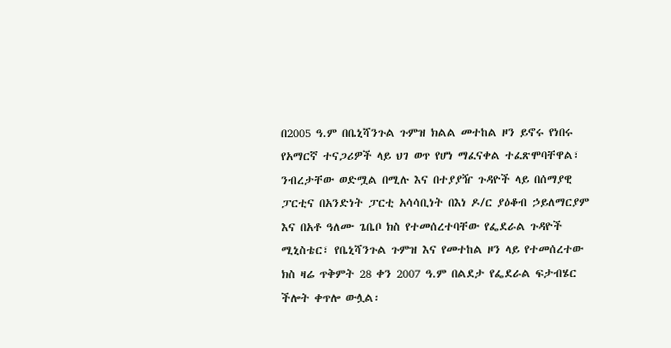በ2005 ዓ.ም በቤኒሻንጉል ጉምዝ ክልል መተከል ዞን ይኖሩ የነበሩ የአማርኛ ተናጋሪዎች ላይ ህገ ወጥ የሆነ ማፈናቀል ተፈጽሞባቸዋል፣ ንብረታቸው ወድሟል በሚሉ እና በተያያዥ ጉዳዮች ላይ በሰማያዊ ፓርቲና በአንድነት ፓርቲ አሳሳቢነት በእነ ዶ/ር ያዕቆብ ኃይለማርያም እና በአቶ ዓለሙ ጌቤቦ ክስ የተመሰረተባቸው የፌደራል ጉዳዮች ሚኒስቴር፣ የቤኒሻንጉል ጉምዝ እና የመተከል ዞን ላይ የተመሰረተው ክስ ዛሬ ጥቅምት 28 ቀን 2007 ዓ.ም በልደታ የፌደራል ፍታብሄር ችሎት ቀጥሎ ውሏል፡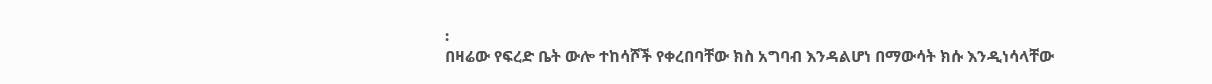፡
በዛሬው የፍረድ ቤት ውሎ ተከሳሾች የቀረበባቸው ክስ አግባብ እንዳልሆነ በማውሳት ክሱ እንዲነሳላቸው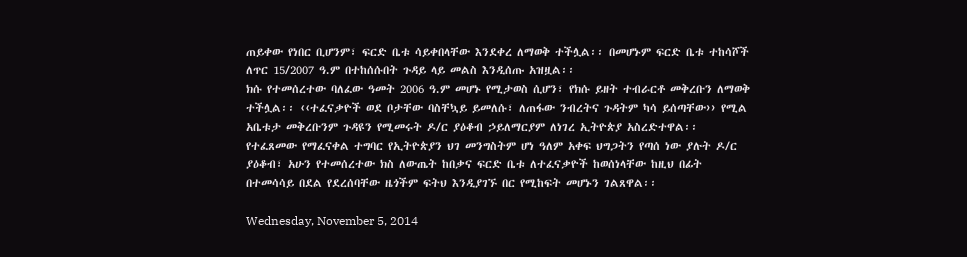ጠይቀው የነበር ቢሆንም፣ ፍርድ ቤቱ ሳይቀበላቸው እንደቀረ ለማወቅ ተችሏል፡፡ በመሆኑም ፍርድ ቤቱ ተከሳሾች ለጥር 15/2007 ዓ.ም በተከሰሱበት ጉዳይ ላይ መልስ እንዲሰጡ አዝዟል፡፡
ክሱ የተመሰረተው ባለፈው ዓመት 2006 ዓ.ም መሆኑ የሚታወስ ሲሆን፣ የክሱ ይዘት ተብራርቶ መቅረቡን ለማወቅ ተችሏል፡፡ ‹‹ተፈናቃዮች ወደ ቦታቸው ባስቸኳይ ይመለሱ፣ ለጠፋው ንብረትና ጉዳትም ካሳ ይሰጣቸው›› የሚል አቤቱታ መቅረቡንም ጉዳዩን የሚመሩት ዶ/ር ያዕቆብ ኃይለማርያም ለነገረ ኢትዮጵያ አስረድተዋል፡፡
የተፈጸመው የማፈናቀል ተግባር የኢትዮጵያን ህገ መንግስትም ሆነ ዓለም አቀፍ ህግጋትን የጣሰ ነው ያሉት ዶ/ር ያዕቆብ፣ አሁን የተመሰረተው ክስ ለውጤት ከበቃና ፍርድ ቤቱ ለተፈናቃዮች ከወሰነላቸው ከዚህ በፊት በተመሳሳይ በደል የደረሰባቸው ዜጎችም ፍትህ እንዲያገኙ በር የሚከፍት መሆኑን ገልጸዋል፡፡

Wednesday, November 5, 2014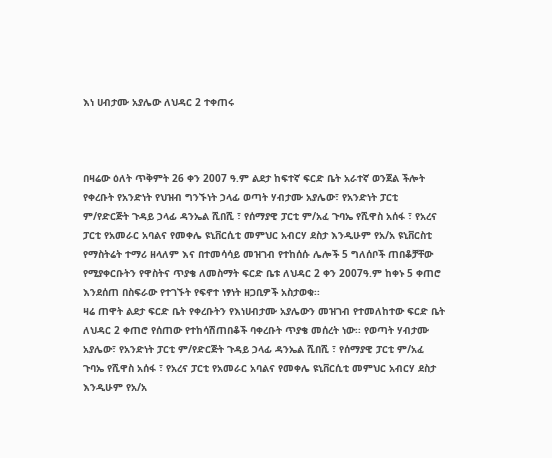እነ ሀብታሙ አያሌው ለህዳር 2 ተቀጠሩ



በዛሬው ዕለት ጥቅምት 26 ቀን 2007 ዓ.ም ልደታ ከፍተኛ ፍርድ ቤት አራተኛ ወንጀል ችሎት የቀረቡት የአንድነት የህዝብ ግንኙነት ኃላፊ ወጣት ሃብታሙ አያሌው፣ የአንድነት ፓርቲ ም/የድርጅት ጉዳይ ኃላፊ ዳንኤል ሺበሺ ፣ የሰማያዊ ፓርቲ ም/አፈ ጉባኤ የሺዋስ አሰፋ ፣ የአረና ፓርቲ የአመራር አባልና የመቀሌ ዩኒቨርሲቲ መምህር አብርሃ ደስታ እንዲሁም የአ/አ ዩኒቨርስቲ የማስትሬት ተማሪ ዘላለም እና በተመሳሳይ መዝገብ የተከሰሱ ሌሎች 5 ግለሰቦች ጠበቆቻቸው የሚያቀርቡትን የዋስትና ጥያቄ ለመስማት ፍርድ ቤቱ ለህዳር 2 ቀን 2007ዓ.ም ከቀኑ 5 ቀጠሮ እንደሰጠ በስፍራው የተገኙት የፍኖተ ነፃነት ዘጋቢዎች አስታወቁ፡፡
ዛሬ ጠዋት ልደታ ፍርድ ቤት የቀረቡትን የእነሀብታሙ አያሌውን መዝገብ የተመለከተው ፍርድ ቤት ለህዳር 2 ቀጠሮ የሰጠው የተከሳሽጠበቆች ባቀረቡት ጥያቄ መሰረት ነው፡፡ የወጣት ሃብታሙ አያሌው፣ የአንድነት ፓርቲ ም/የድርጅት ጉዳይ ኃላፊ ዳንኤል ሺበሺ ፣ የሰማያዊ ፓርቲ ም/አፈ ጉባኤ የሺዋስ አሰፋ ፣ የአረና ፓርቲ የአመራር አባልና የመቀሌ ዩኒቨርሲቲ መምህር አብርሃ ደስታ እንዲሁም የአ/አ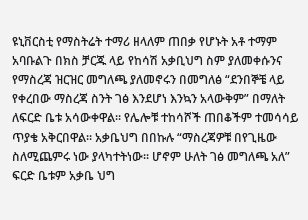ዩኒቨርስቲ የማስትሬት ተማሪ ዘላለም ጠበቃ የሆኑት አቶ ተማም አባቡልጉ በክስ ቻርጁ ላይ የከሳሽ አቃቢህግ ስም ያለመቀሱንና የማስረጃ ዝርዝር መግለጫ ያለመኖሩን በመግለፅ “ደንበኞቼ ላይ የቀረበው ማስረጃ ስንት ገፅ እንደሆነ እንኳን አላውቅም” በማለት ለፍርድ ቤቱ አሳውቀዋል፡፡ የሌሎቹ ተከሳሾች ጠበቆችም ተመሳሳይ ጥያቄ አቅርበዋል፡፡ አቃቤህግ በበኩሉ “ማስረጃዎቹ በየጊዜው ስለሚጨምሩ ነው ያላካተትነው፡፡ ሆኖም ሁለት ገፅ መግለጫ አለ” ፍርድ ቤቱም አቃቤ ህግ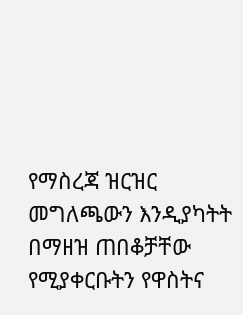የማስረጃ ዝርዝር መግለጫውን እንዲያካትት በማዘዝ ጠበቆቻቸው የሚያቀርቡትን የዋስትና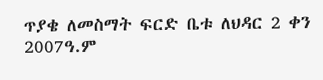ጥያቄ ለመስማት ፍርድ ቤቱ ለህዳር 2 ቀን 2007ዓ.ም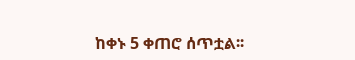ከቀኑ 5 ቀጠሮ ሰጥቷል፡፡